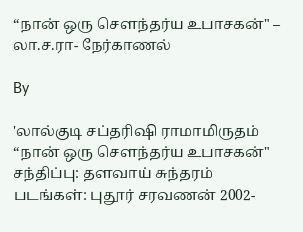“நான் ஒரு சௌந்தர்ய உபாசகன்" – லா.ச.ரா- நேர்காணல்

By

'லால்குடி சப்தரிஷி ராமாமிருதம் “நான் ஒரு சௌந்தர்ய உபாசகன்"   சந்திப்பு: தளவாய் சுந்தரம் படங்கள்: புதூர் சரவணன் 2002-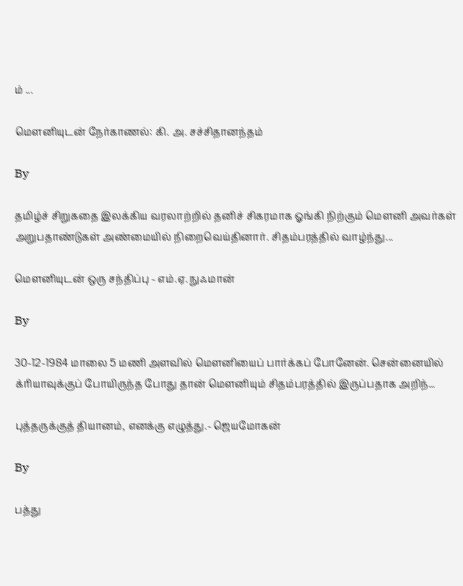ம் ...

மெளனியுடன் நேர்காணல்: கி. அ. சச்சிதானந்தம்

By

தமிழ்ச் சிறுகதை இலக்கிய வரலாற்றில் தனிச் சிகரமாக ஓங்கி நிற்கும் மெளனி அவர்கள் அறுபதாண்டுகள் அண்மையில் நிறைவெய்தினார். சிதம்பரத்தில் வாழ்ந்து...

மௌனியுடன் ஒரு சந்திப்பு - எம்.ஏ. நுஃமான்

By

30-12-1984 மாலை 5 மணி அளவில் மௌனியைப் பார்க்கப் போனேன். சென்னையில் க்ரியாவுக்குப் போயிருந்த போது தான் மௌனியும் சிதம்பரத்தில் இருப்பதாக அறிந்...

புத்தருக்குத் தியானம், எனக்கு எழுத்து.- ஜெயமோகன்

By

பத்து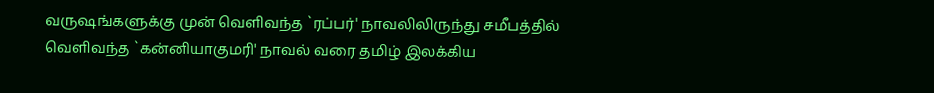வருஷங்களுக்கு முன் வெளிவந்த `ரப்பர்' நாவலிலிருந்து சமீபத்தில் வெளிவந்த `கன்னியாகுமரி' நாவல் வரை தமிழ் இலக்கிய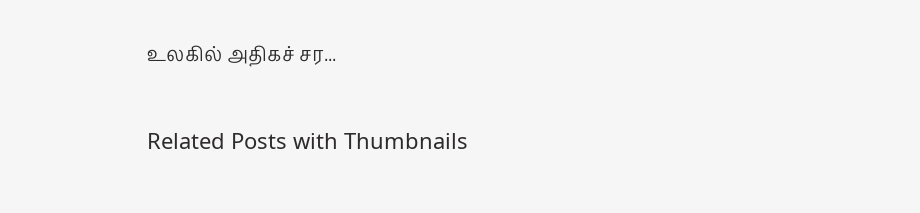உலகில் அதிகச் சர...

Related Posts with Thumbnails